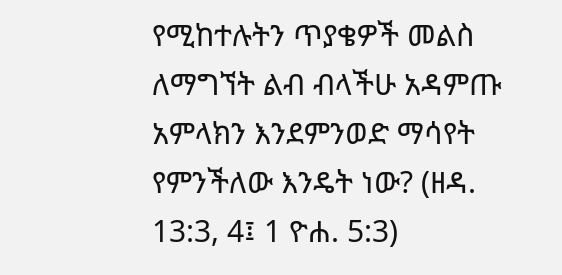የሚከተሉትን ጥያቄዎች መልስ ለማግኘት ልብ ብላችሁ አዳምጡ
አምላክን እንደምንወድ ማሳየት የምንችለው እንዴት ነው? (ዘዳ. 13:3, 4፤ 1 ዮሐ. 5:3)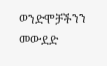ወንድሞቻችንን መውደድ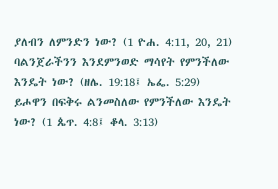ያለብን ለምንድን ነው? (1 ዮሐ. 4:11, 20, 21)
ባልንጀራችንን እንደምንወድ ማሳየት የምንችለው እንዴት ነው? (ዘሌ. 19:18፤ ኤፌ. 5:29)
ይሖዋን በፍቅሩ ልንመስለው የምንችለው እንዴት ነው? (1 ጴጥ. 4:8፤ ቆላ. 3:13)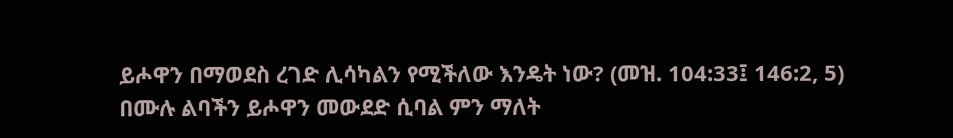ይሖዋን በማወደስ ረገድ ሊሳካልን የሚችለው እንዴት ነው? (መዝ. 104:33፤ 146:2, 5)
በሙሉ ልባችን ይሖዋን መውደድ ሲባል ምን ማለት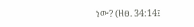ነው? (ዘፀ. 34:14፤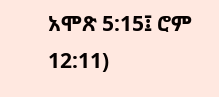አሞጽ 5:15፤ ሮም 12:11)